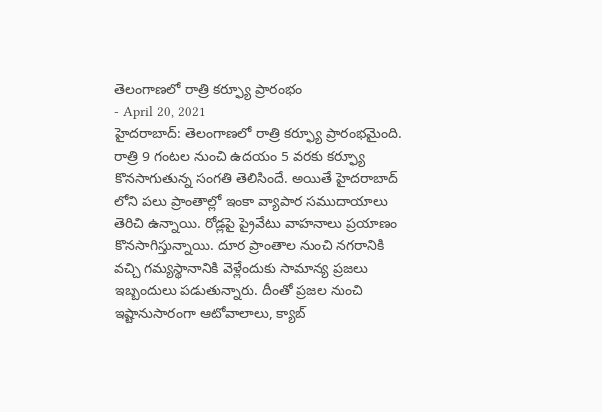తెలంగాణలో రాత్రి కర్ఫ్యూ ప్రారంభం
- April 20, 2021
హైదరాబాద్: తెలంగాణలో రాత్రి కర్ఫ్యూ ప్రారంభమైంది. రాత్రి 9 గంటల నుంచి ఉదయం 5 వరకు కర్ఫ్యూ కొనసాగుతున్న సంగతి తెలిసిందే. అయితే హైదరాబాద్ లోని పలు ప్రాంతాల్లో ఇంకా వ్యాపార సముదాయాలు తెరిచి ఉన్నాయి. రోడ్లపై ప్రైవేటు వాహనాలు ప్రయాణం కొనసాగిస్తున్నాయి. దూర ప్రాంతాల నుంచి నగరానికి వచ్చి గమ్యస్థానానికి వెళ్లేందుకు సామాన్య ప్రజలు ఇబ్బందులు పడుతున్నారు. దీంతో ప్రజల నుంచి ఇష్టానుసారంగా ఆటోవాలాలు, క్యాబ్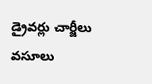డ్రైవర్లు చార్జీలు వసూలు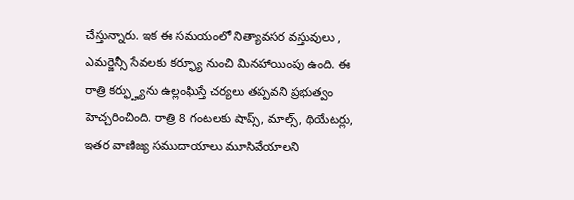చేస్తున్నారు. ఇక ఈ సమయంలో నిత్యావసర వస్తువులు , ఎమర్జెన్సీ సేవలకు కర్ఫ్యూ నుంచి మినహాయింపు ఉంది. ఈ రాత్రి కర్ఫ్హ్యును ఉల్లంఘిస్తే చర్యలు తప్పవని ప్రభుత్వం హెచ్చరించింది. రాత్రి 8 గంటలకు షాప్స్, మాల్స్, థియేటర్లు, ఇతర వాణిజ్య సముదాయాలు మూసివేయాలని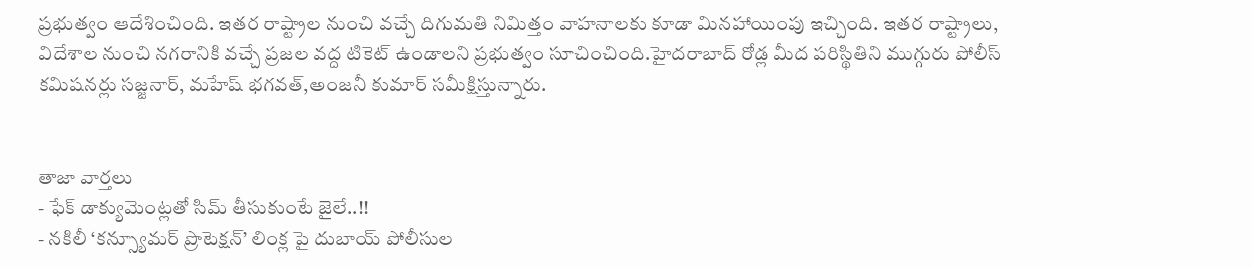ప్రభుత్వం ఆదేశించింది. ఇతర రాష్ట్రాల నుంచి వచ్చే దిగుమతి నిమిత్తం వాహనాలకు కూడా మినహాయింపు ఇచ్చింది. ఇతర రాష్ట్రాలు, విదేశాల నుంచి నగరానికి వచ్చే ప్రజల వద్ద టికెట్ ఉండాలని ప్రభుత్వం సూచించింది.హైదరాబాద్ రోడ్ల మీద పరిస్థితిని ముగ్గురు పోలీస్ కమిషనర్లు సజ్జనార్, మహేష్ భగవత్,అంజనీ కుమార్ సమీక్షిస్తున్నారు.


తాజా వార్తలు
- ఫేక్ డాక్యుమెంట్లతో సిమ్ తీసుకుంటే జైలే..!!
- నకిలీ ‘కన్స్యూమర్ ప్రొటెక్షన్’ లింక్ల పై దుబాయ్ పోలీసుల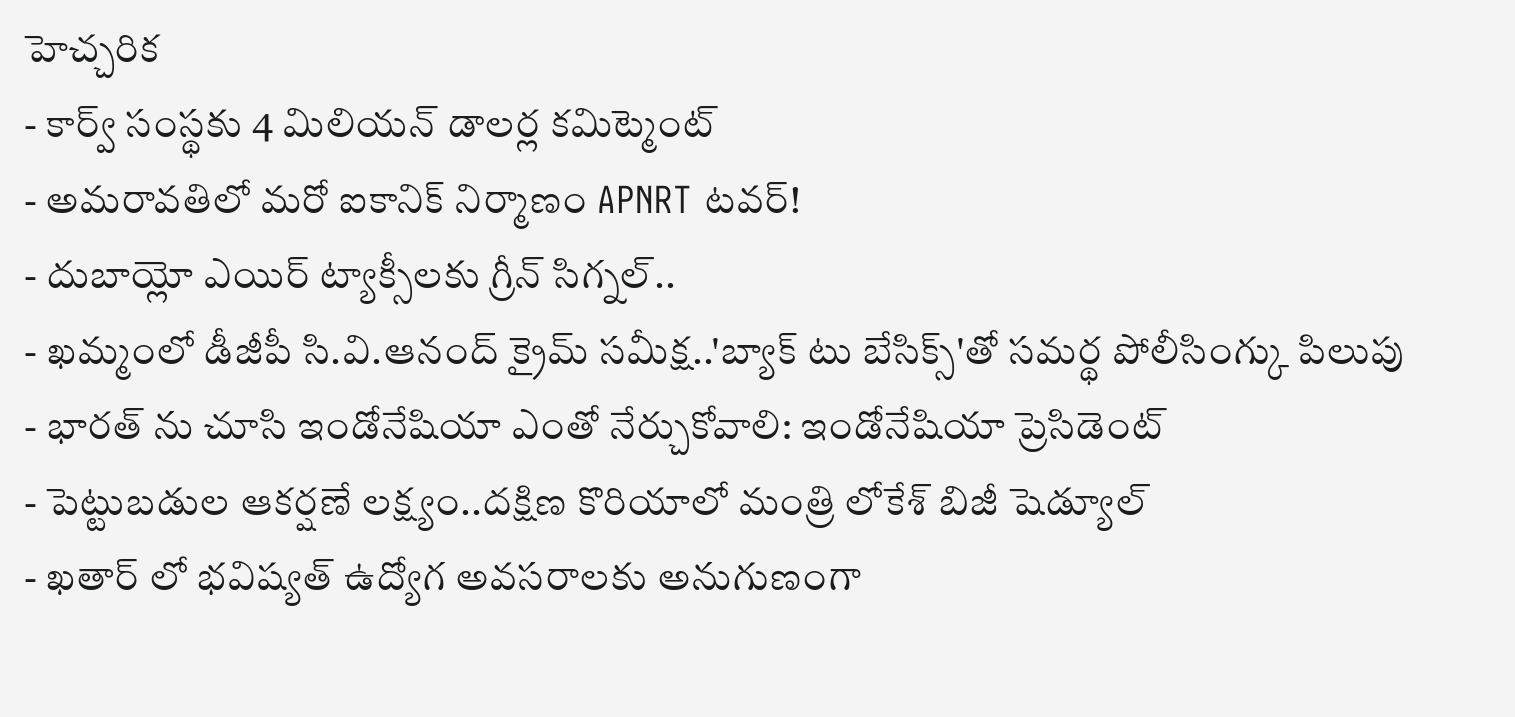హెచ్చరిక
- కార్వ్ సంస్థకు 4 మిలియన్ డాలర్ల కమిట్మెంట్
- అమరావతిలో మరో ఐకానిక్ నిర్మాణం APNRT టవర్!
- దుబాయ్లో ఎయిర్ ట్యాక్సీలకు గ్రీన్ సిగ్నల్..
- ఖమ్మంలో డీజీపీ సి.వి.ఆనంద్ క్రైమ్ సమీక్ష..'బ్యాక్ టు బేసిక్స్'తో సమర్థ పోలీసింగ్కు పిలుపు
- భారత్ ను చూసి ఇండోనేషియా ఎంతో నేర్చుకోవాలి: ఇండోనేషియా ప్రెసిడెంట్
- పెట్టుబడుల ఆకర్షణే లక్ష్యం..దక్షిణ కొరియాలో మంత్రి లోకేశ్ బిజీ షెడ్యూల్
- ఖతార్ లో భవిష్యత్ ఉద్యోగ అవసరాలకు అనుగుణంగా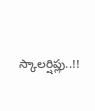స్కాలర్షిప్లు..!!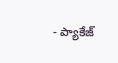- ప్యాకేజ్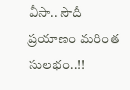వీసా.. సౌదీ ప్రయాణం మరింత సులభం..!!